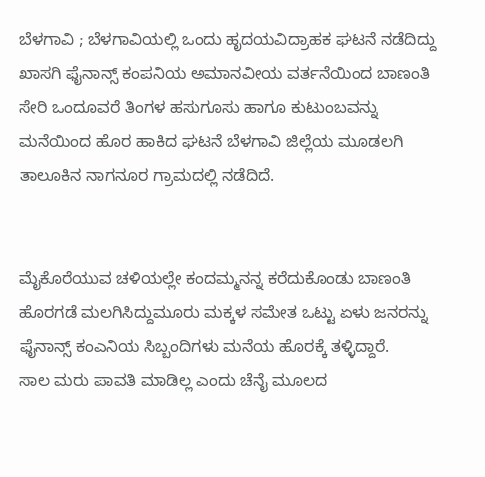ಬೆಳಗಾವಿ ; ಬೆಳಗಾವಿಯಲ್ಲಿ ಒಂದು ಹೃದಯವಿದ್ರಾಹಕ ಘಟನೆ ನಡೆದಿದ್ದು ಖಾಸಗಿ ಫೈನಾನ್ಸ್ ಕಂಪನಿಯ ಅಮಾನವೀಯ ವರ್ತನೆಯಿಂದ ಬಾಣಂತಿ ಸೇರಿ ಒಂದೂವರೆ ತಿಂಗಳ ಹಸುಗೂಸು ಹಾಗೂ ಕುಟುಂಬವನ್ನು ಮನೆಯಿಂದ ಹೊರ ಹಾಕಿದ ಘಟನೆ ಬೆಳಗಾವಿ ಜಿಲ್ಲೆಯ ಮೂಡಲಗಿ ತಾಲೂಕಿನ ನಾಗನೂರ ಗ್ರಾಮದಲ್ಲಿ ನಡೆದಿದೆ.


ಮೈಕೊರೆಯುವ ಚಳಿಯಲ್ಲೇ ಕಂದಮ್ಮನನ್ನ ಕರೆದುಕೊಂಡು ಬಾಣಂತಿ ಹೊರಗಡೆ ಮಲಗಿಸಿದ್ದುಮೂರು ಮಕ್ಕಳ ಸಮೇತ ಒಟ್ಟು ಏಳು ಜನರನ್ನು ಫೈನಾನ್ಸ್ ಕಂಎನಿಯ ಸಿಬ್ಬಂದಿಗಳು ಮನೆಯ ಹೊರಕ್ಕೆ ತಳ್ಳಿದ್ದಾರೆ.
ಸಾಲ ಮರು ಪಾವತಿ ಮಾಡಿಲ್ಲ ಎಂದು ಚೆನೈ ಮೂಲದ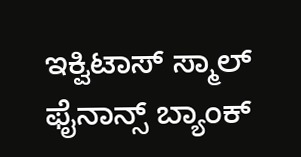ಇಕ್ವಿಟಾಸ್ ಸ್ಮಾಲ್ ಫೈನಾನ್ಸ್ ಬ್ಯಾಂಕ್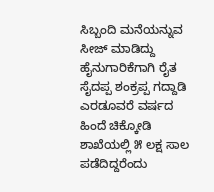ಸಿಬ್ಬಂದಿ ಮನೆಯನ್ನುವ ಸೀಜ್ ಮಾಡಿದ್ದು
ಹೈನುಗಾರಿಕೆಗಾಗಿ ರೈತ ಸೈದಪ್ಪ ಶಂಕ್ರಪ್ಪ ಗದ್ದಾಡಿ ಎರಡೂವರೆ ವರ್ಷದ ಹಿಂದೆ ಚಿಕ್ಕೋಡಿ ಶಾಖೆಯಲ್ಲಿ ೫ ಲಕ್ಷ ಸಾಲ ಪಡೆದಿದ್ದರೆಂದು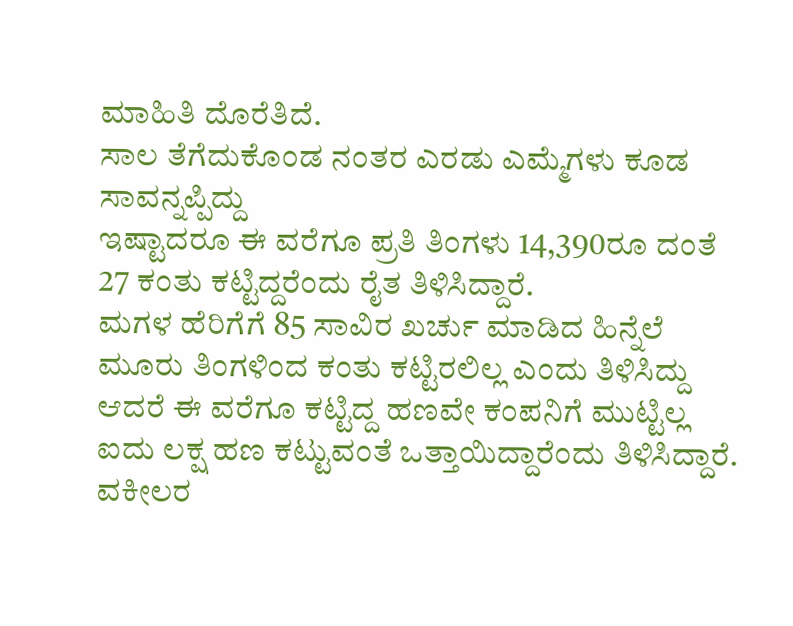ಮಾಹಿತಿ ದೊರೆತಿದೆ.
ಸಾಲ ತೆಗೆದುಕೊಂಡ ನಂತರ ಎರಡು ಎಮ್ಮೆಗಳು ಕೂಡ ಸಾವನ್ನಪ್ಪಿದ್ದು
ಇಷ್ಟಾದರೂ ಈ ವರೆಗೂ ಪ್ರತಿ ತಿಂಗಳು 14,390ರೂ ದಂತೆ 27 ಕಂತು ಕಟ್ಟಿದ್ದರೆಂದು ರೈತ ತಿಳಿಸಿದ್ದಾರೆ.
ಮಗಳ ಹೆರಿಗೆಗೆ 85 ಸಾವಿರ ಖರ್ಚು ಮಾಡಿದ ಹಿನ್ನೆಲೆ ಮೂರು ತಿಂಗಳಿಂದ ಕಂತು ಕಟ್ಟಿರಲಿಲ್ಲ ಎಂದು ತಿಳಿಸಿದ್ದು ಆದರೆ ಈ ವರೆಗೂ ಕಟ್ಟಿದ್ದ ಹಣವೇ ಕಂಪನಿಗೆ ಮುಟ್ಟಿಲ್ಲ ಐದು ಲಕ್ಷ ಹಣ ಕಟ್ಟುವಂತೆ ಒತ್ತಾಯಿದ್ದಾರೆಂದು ತಿಳಿಸಿದ್ದಾರೆ.
ವಕೀಲರ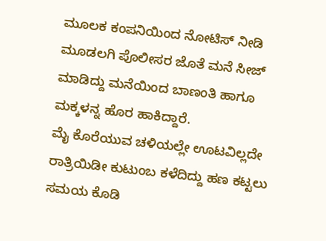ಮೂಲಕ ಕಂಪನಿಯಿಂದ ನೋಟಿಸ್ ನೀಡಿ ಮೂಡಲಗಿ ಪೊಲೀಸರ ಜೊತೆ ಮನೆ ಸೀಜ್ ಮಾಡಿದ್ದು ಮನೆಯಿಂದ ಬಾಣಂತಿ ಹಾಗೂ ಮಕ್ಕಳನ್ನ ಹೊರ ಹಾಕಿದ್ದಾರೆ.
ಮೈ ಕೊರೆಯುವ ಚಳಿಯಲ್ಲೇ ಊಟವಿಲ್ಲದೇ ರಾತ್ರಿಯಿಡೀ ಕುಟುಂಬ ಕಳೆದಿದ್ದು ಹಣ ಕಟ್ಟಲು ಸಮಯ ಕೊಡಿ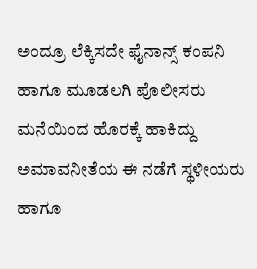ಅಂದ್ರೂ ಲೆಕ್ಕಿಸದೇ ಫೈನಾನ್ಸ್ ಕಂಪನಿ ಹಾಗೂ ಮೂಡಲಗಿ ಪೊಲೀಸರು ಮನೆಯಿಂದ ಹೊರಕ್ಕೆ ಹಾಕಿದ್ದು ಅಮಾವನೀತೆಯ ಈ ನಡೆಗೆ ಸ್ಥಳೀಯರು ಹಾಗೂ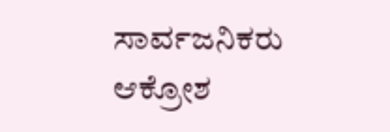ಸಾರ್ವಜನಿಕರು ಆಕ್ರೋಶ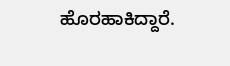ಹೊರಹಾಕಿದ್ದಾರೆ.